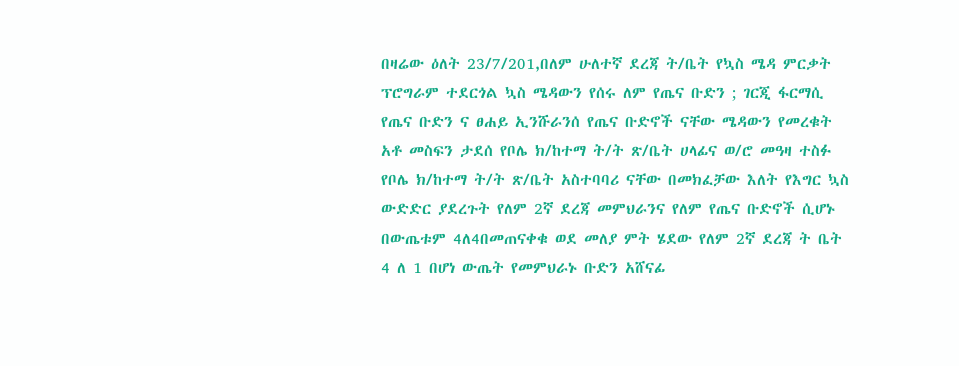በዛሬው ዕለት 23/7/201,በለም ሁለተኛ ደረጃ ት/ቤት የኳስ ሜዳ ምርቃት ፕሮግራም ተደርጎል ኳስ ሜዳውን የሰሩ ለም የጤና ቡድን ; ገርጂ ፋርማሲ የጤና ቡድን ና ፀሐይ ኢንሹራንሰ የጤና ቡድኖች ናቸው ሜዳውን የመረቁት አቶ መስፍን ታደሰ የቦሌ ክ/ከተማ ት/ት ጽ/ቤት ሀላፊና ወ/ሮ መዓዛ ተስፉ የቦሌ ክ/ከተማ ት/ት ጽ/ቤት አስተባባሪ ናቸው በመክፈቻው እለት የእግር ኳስ ውድድር ያደረጉት የለም 2ኛ ደረጃ መምህራንና የለም የጤና ቡድኖች ሲሆኑ በውጤቱም 4ለ4በመጠናቀቁ ወደ መለያ ምት ሄደው የለም 2ኛ ደረጃ ት ቤት 4 ለ 1 በሆነ ውጤት የመምህራኑ ቡድን አሸናፊ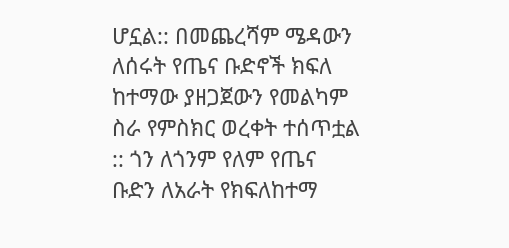ሆኗል:: በመጨረሻም ሜዳውን ለሰሩት የጤና ቡድኖች ክፍለ ከተማው ያዘጋጀውን የመልካም ስራ የምስክር ወረቀት ተሰጥቷል :: ጎን ለጎንም የለም የጤና ቡድን ለአራት የክፍለከተማ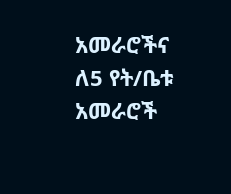አመራሮችና ለ5 የት/ቤቱ አመራሮች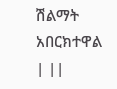ሽልማት አበርክተዋል | ||